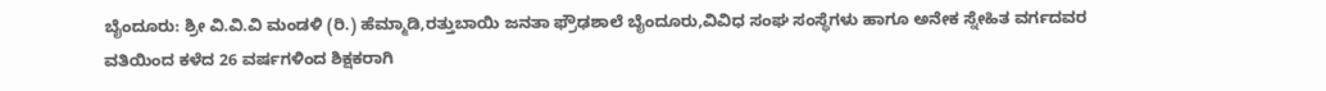ಬೈಂದೂರು: ಶ್ರೀ ವಿ.ವಿ.ವಿ ಮಂಡಳಿ (ರಿ.) ಹೆಮ್ಮಾಡಿ,ರತ್ತುಬಾಯಿ ಜನತಾ ಫ್ರೌಢಶಾಲೆ ಬೈಂದೂರು,ವಿವಿಧ ಸಂಘ ಸಂಸ್ಥೆಗಳು ಹಾಗೂ ಅನೇಕ ಸ್ನೇಹಿತ ವರ್ಗದವರ ವತಿಯಿಂದ ಕಳೆದ 26 ವರ್ಷಗಳಿಂದ ಶಿಕ್ಷಕರಾಗಿ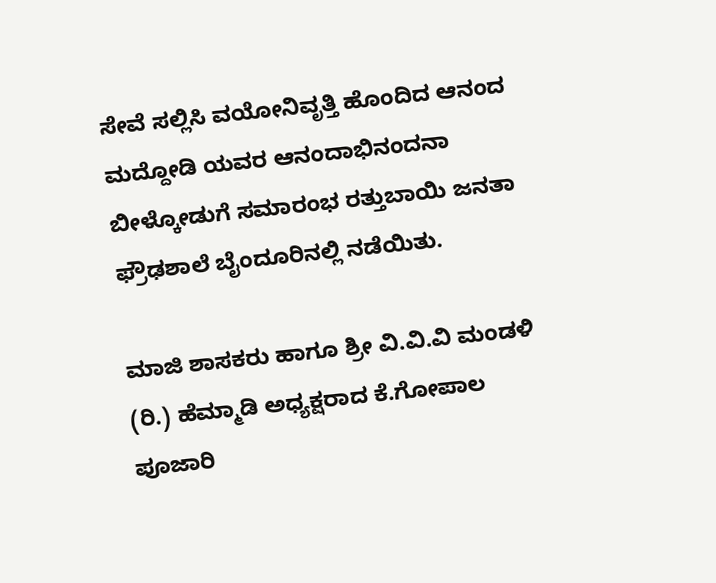ಸೇವೆ ಸಲ್ಲಿಸಿ ವಯೋನಿವೃತ್ತಿ ಹೊಂದಿದ ಆನಂದ ಮದ್ದೋಡಿ ಯವರ ಆನಂದಾಭಿನಂದನಾ ಬೀಳ್ಕೋಡುಗೆ ಸಮಾರಂಭ ರತ್ತುಬಾಯಿ ಜನತಾ ಫ್ರೌಢಶಾಲೆ ಬೈಂದೂರಿನಲ್ಲಿ ನಡೆಯಿತು.

ಮಾಜಿ ಶಾಸಕರು ಹಾಗೂ ಶ್ರೀ ವಿ.ವಿ.ವಿ ಮಂಡಳಿ (ರಿ.) ಹೆಮ್ಮಾಡಿ ಅಧ್ಯಕ್ಷರಾದ ಕೆ.ಗೋಪಾಲ ಪೂಜಾರಿ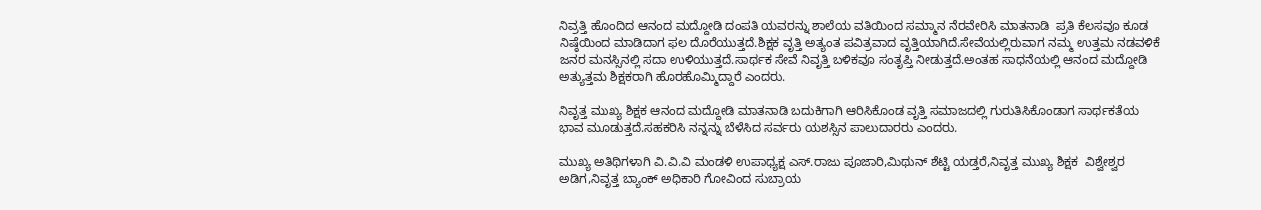ನಿವ್ರತ್ತಿ ಹೊಂದಿದ ಆನಂದ ಮದ್ದೋಡಿ ದಂಪತಿ ಯವರನ್ನು ಶಾಲೆಯ ವತಿಯಿಂದ ಸಮ್ಮಾನ ನೆರವೇರಿಸಿ ಮಾತನಾಡಿ  ಪ್ರತಿ ಕೆಲಸವೂ ಕೂಡ ನಿಷ್ಠೆಯಿಂದ ಮಾಡಿದಾಗ ಫಲ ದೊರೆಯುತ್ತದೆ.ಶಿಕ್ಷಕ ವೃತ್ತಿ ಅತ್ಯಂತ ಪವಿತ್ರವಾದ ವೃತ್ತಿಯಾಗಿದೆ.ಸೇವೆಯಲ್ಲಿರುವಾಗ ನಮ್ಮ ಉತ್ತಮ ನಡವಳಿಕೆ ಜನರ ಮನಸ್ಸಿನಲ್ಲಿ ಸದಾ ಉಳಿಯುತ್ತದೆ.ಸಾರ್ಥಕ ಸೇವೆ ನಿವೃತ್ತಿ ಬಳಿಕವೂ ಸಂತೃಪ್ತಿ ನೀಡುತ್ತದೆ.ಅಂತಹ ಸಾಧನೆಯಲ್ಲಿ ಆನಂದ ಮದ್ದೋಡಿ ಅತ್ಯುತ್ತಮ ಶಿಕ್ಷಕರಾಗಿ ಹೊರಹೊಮ್ಮಿದ್ದಾರೆ ಎಂದರು.

ನಿವೃತ್ತ ಮುಖ್ಯ ಶಿಕ್ಷಕ ಆನಂದ ಮದ್ದೋಡಿ ಮಾತನಾಡಿ ಬದುಕಿಗಾಗಿ ಆರಿಸಿಕೊಂಡ ವೃತ್ತಿ ಸಮಾಜದಲ್ಲಿ ಗುರುತಿಸಿಕೊಂಡಾಗ ಸಾರ್ಥಕತೆಯ ಭಾವ ಮೂಡುತ್ತದೆ.ಸಹಕರಿಸಿ ನನ್ನನ್ನು ಬೆಳೆಸಿದ ಸರ್ವರು ಯಶಸ್ಸಿನ ಪಾಲುದಾರರು ಎಂದರು.

ಮುಖ್ಯ ಅತಿಥಿಗಳಾಗಿ ವಿ.ವಿ.ವಿ ಮಂಡಳಿ ಉಪಾಧ್ಯಕ್ಷ ಎಸ್.ರಾಜು ಪೂಜಾರಿ,ಮಿಥುನ್ ಶೆಟ್ಟಿ ಯಡ್ತರೆ,ನಿವೃತ್ತ ಮುಖ್ಯ ಶಿಕ್ಷಕ  ವಿಶ್ವೇಶ್ವರ ಅಡಿಗ,ನಿವೃತ್ತ ಬ್ಯಾಂಕ್ ಅಧಿಕಾರಿ ಗೋವಿಂದ ಸುಬ್ರಾಯ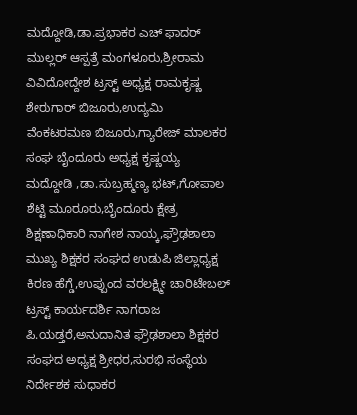ಮದ್ದೋಡಿ,ಡಾ.ಪ್ರಭಾಕರ ಎಚ್ ಫಾದರ್ ಮುಲ್ಲರ್ ಆಸ್ಪತ್ರೆ ಮಂಗಳೂರು,ಶ್ರೀರಾಮ ವಿವಿದೋದ್ದೇಶ ಟ್ರಸ್ಟ್ ಅಧ್ಯಕ್ಷ ರಾಮಕೃಷ್ಣ ಶೇರುಗಾರ್ ಬಿಜೂರು,ಉದ್ಯಮಿ ವೆಂಕಟರಮಣ ಬಿಜೂರು,ಗ್ಯಾರೇಜ್ ಮಾಲಕರ ಸಂಘ ಬೈಂದೂರು ಅಧ್ಯಕ್ಷ ಕೃಷ್ಣಯ್ಯ ಮದ್ದೋಡಿ ,ಡಾ.ಸುಬ್ರಹ್ಮಣ್ಯ ಭಟ್,ಗೋಪಾಲ ಶೆಟ್ಟಿ ಮೂರೂರು,ಬೈಂದೂರು ಕ್ಷೇತ್ರ ಶಿಕ್ಷಣಾಧಿಕಾರಿ ನಾಗೇಶ ನಾಯ್ಕ,ಫ್ರೌಢಶಾಲಾ ಮುಖ್ಯ ಶಿಕ್ಷಕರ ಸಂಘದ ಉಡುಪಿ ಜಿಲ್ಲಾಧ್ಯಕ್ಷ ಕಿರಣ ಹೆಗ್ಡೆ,ಉಪ್ಪುಂದ ವರಲಕ್ಷ್ಮೀ ಚಾರಿಟೇಬಲ್ ಟ್ರಸ್ಟ್ ಕಾರ್ಯದರ್ಶಿ ನಾಗರಾಜ ಪಿ.ಯಡ್ತರೆ,ಅನುದಾನಿತ ಫ್ರೌಢಶಾಲಾ ಶಿಕ್ಷಕರ ಸಂಘದ ಅಧ್ಯಕ್ಷ ಶ್ರೀಧರ,ಸುರಭಿ ಸಂಸ್ಥೆಯ ನಿರ್ದೇಶಕ ಸುಧಾಕರ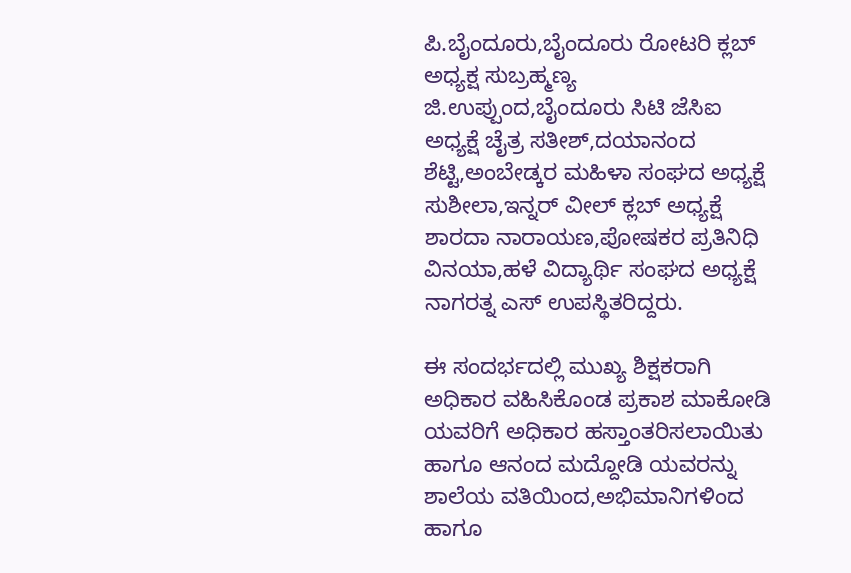ಪಿ.ಬೈಂದೂರು,ಬೈಂದೂರು ರೋಟರಿ ಕ್ಲಬ್ ಅಧ್ಯಕ್ಷ ಸುಬ್ರಹ್ಮಣ್ಯ ಜಿ.ಉಪ್ಪುಂದ,ಬೈಂದೂರು ಸಿಟಿ ಜೆಸಿಐ ಅಧ್ಯಕ್ಷೆ ಚೈತ್ರ ಸತೀಶ್,ದಯಾನಂದ ಶೆಟ್ಟಿ,ಅಂಬೇಡ್ಕರ ಮಹಿಳಾ ಸಂಘದ ಅಧ್ಯಕ್ಷೆ ಸುಶೀಲಾ,ಇನ್ನರ್ ವೀಲ್ ಕ್ಲಬ್ ಅಧ್ಯಕ್ಷೆ ಶಾರದಾ ನಾರಾಯಣ,ಪೋಷಕರ ಪ್ರತಿನಿಧಿ ವಿನಯಾ,ಹಳೆ ವಿದ್ಯಾರ್ಥಿ ಸಂಘದ ಅಧ್ಯಕ್ಷೆ ನಾಗರತ್ನ ಎಸ್ ಉಪಸ್ಥಿತರಿದ್ದರು.

ಈ ಸಂದರ್ಭದಲ್ಲಿ ಮುಖ್ಯ ಶಿಕ್ಷಕರಾಗಿ ಅಧಿಕಾರ ವಹಿಸಿಕೊಂಡ ಪ್ರಕಾಶ ಮಾಕೋಡಿ ಯವರಿಗೆ ಅಧಿಕಾರ ಹಸ್ತಾಂತರಿಸಲಾಯಿತು ಹಾಗೂ ಆನಂದ ಮದ್ದೋಡಿ ಯವರನ್ನು ಶಾಲೆಯ ವತಿಯಿಂದ,ಅಭಿಮಾನಿಗಳಿಂದ ಹಾಗೂ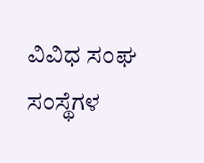ವಿವಿಧ ಸಂಘ ಸಂಸ್ಥೆಗಳ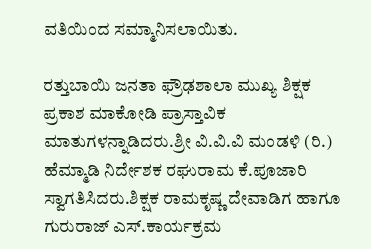ವತಿಯಿಂದ ಸಮ್ಮಾನಿಸಲಾಯಿತು.

ರತ್ತುಬಾಯಿ ಜನತಾ ಫ್ರೌಢಶಾಲಾ ಮುಖ್ಯ ಶಿಕ್ಷಕ ಪ್ರಕಾಶ ಮಾಕೋಡಿ ಪ್ರಾಸ್ತಾವಿಕ ಮಾತುಗಳನ್ನಾಡಿದರು.ಶ್ರೀ ವಿ.ವಿ.ವಿ ಮಂಡಳಿ (ರಿ.) ಹೆಮ್ಮಾಡಿ ನಿರ್ದೇಶಕ ರಘುರಾಮ ಕೆ.ಪೂಜಾರಿ ಸ್ವಾಗತಿಸಿದರು.ಶಿಕ್ಷಕ ರಾಮಕೃಷ್ಣ ದೇವಾಡಿಗ ಹಾಗೂ ಗುರುರಾಜ್ ಎಸ್.ಕಾರ್ಯಕ್ರಮ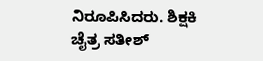ನಿರೂಪಿಸಿದರು. ಶಿಕ್ಷಕಿ ಚೈತ್ರ ಸತೀಶ್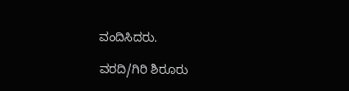ವಂದಿಸಿದರು.

ವರದಿ/ಗಿರಿ ಶಿರೂರು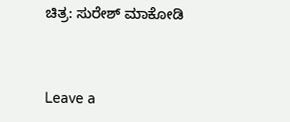ಚಿತ್ರ: ಸುರೇಶ್ ಮಾಕೋಡಿ



Leave a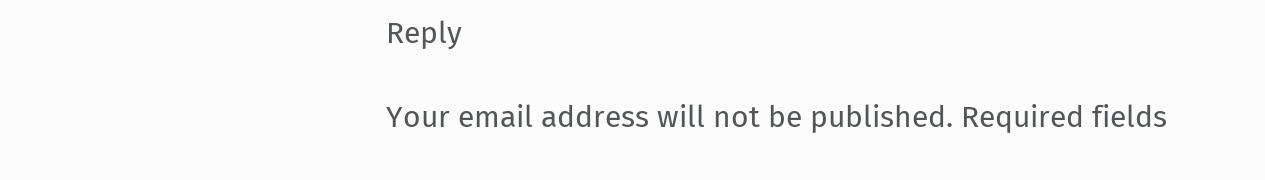Reply

Your email address will not be published. Required fields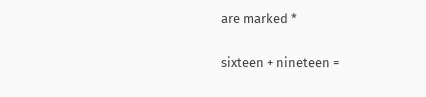are marked *

sixteen + nineteen =